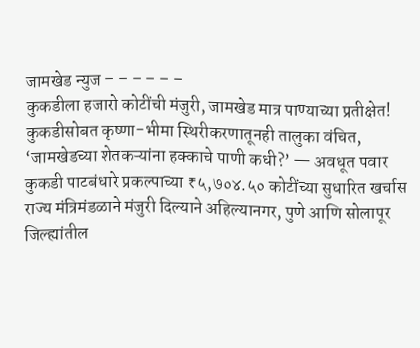जामखेड न्युज – – – – – –
कुकडीला हजारो कोटींची मंजुरी, जामखेड मात्र पाण्याच्या प्रतीक्षेत!
कुकडीसोबत कृष्णा-भीमा स्थिरीकरणातूनही तालुका वंचित, ‘जामखेडच्या शेतकऱ्यांना हक्काचे पाणी कधी?’ — अवधूत पवार
कुकडी पाटबंधारे प्रकल्पाच्या ₹५,७०४.५० कोटींच्या सुधारित खर्चास राज्य मंत्रिमंडळाने मंजुरी दिल्याने अहिल्यानगर, पुणे आणि सोलापूर जिल्ह्यांतील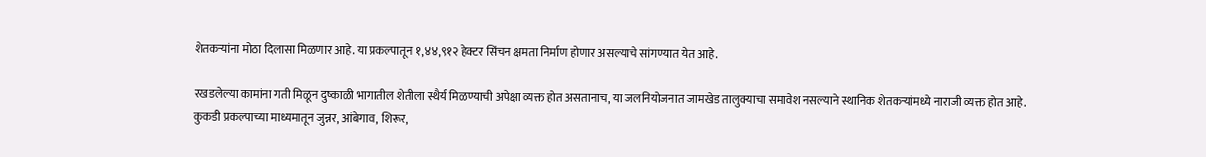शेतकऱ्यांना मोठा दिलासा मिळणार आहे. या प्रकल्पातून १,४४,९१२ हेक्टर सिंचन क्षमता निर्माण होणार असल्याचे सांगण्यात येत आहे.

रखडलेल्या कामांना गती मिळून दुष्काळी भागातील शेतीला स्थैर्य मिळण्याची अपेक्षा व्यक्त होत असतानाच, या जलनियोजनात जामखेड तालुक्याचा समावेश नसल्याने स्थानिक शेतकऱ्यांमध्ये नाराजी व्यक्त होत आहे.
कुकडी प्रकल्पाच्या माध्यमातून जुन्नर, आंबेगाव, शिरूर,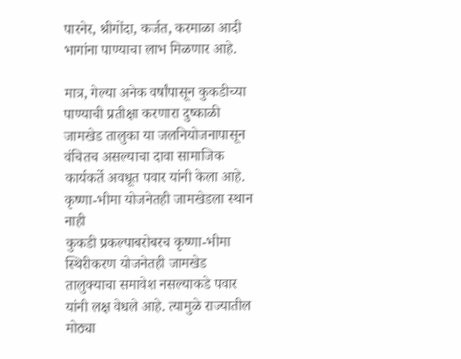पारनेर, श्रीगोंदा, कर्जत, करमाळा आदी भागांना पाण्याचा लाभ मिळणार आहे.

मात्र, गेल्या अनेक वर्षांपासून कुकडीच्या पाण्याची प्रतीक्षा करणारा दुष्काळी जामखेड तालुका या जलनियोजनापासून वंचितच असल्याचा दावा सामाजिक कार्यकर्ते अवधूत पवार यांनी केला आहे.
कृष्णा-भीमा योजनेतही जामखेडला स्थान नाही
कुकडी प्रकल्पाबरोबरच कृष्णा-भीमा स्थिरीकरण योजनेतही जामखेड तालुक्याचा समावेश नसल्याकडे पवार यांनी लक्ष वेधले आहे. त्यामुळे राज्यातील मोठ्या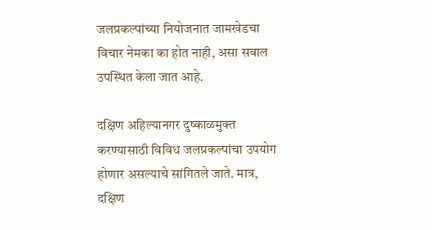जलप्रकल्पांच्या नियोजनात जामखेडचा विचार नेमका का होत नाही, असा सवाल उपस्थित केला जात आहे.

दक्षिण अहिल्यानगर दुष्काळमुक्त करण्यासाठी विविध जलप्रकल्पांचा उपयोग होणार असल्याचे सांगितले जाते. मात्र, दक्षिण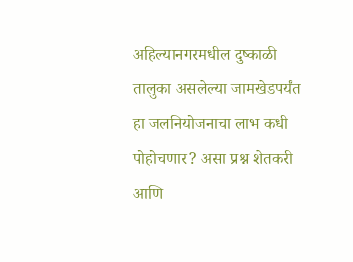अहिल्यानगरमधील दुष्काळी तालुका असलेल्या जामखेडपर्यंत हा जलनियोजनाचा लाभ कधी पोहोचणार? असा प्रश्न शेतकरी आणि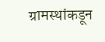ग्रामस्थांकडून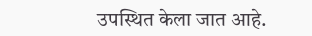उपस्थित केला जात आहे.